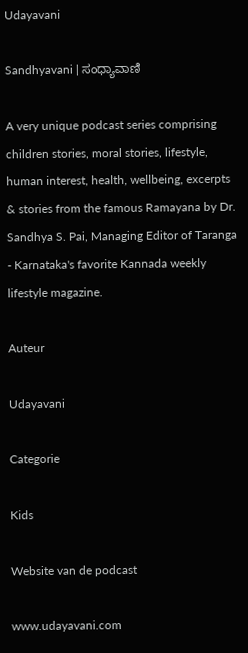Udayavani

Sandhyavani | ಸಂಧ್ಯಾವಾಣಿ

A very unique podcast series comprising children stories, moral stories, lifestyle, human interest, health, wellbeing, excerpts & stories from the famous Ramayana by Dr. Sandhya S. Pai, Managing Editor of Taranga - Karnataka's favorite Kannada weekly lifestyle magazine.

Auteur

Udayavani

Categorie

Kids

Website van de podcast

www.udayavani.com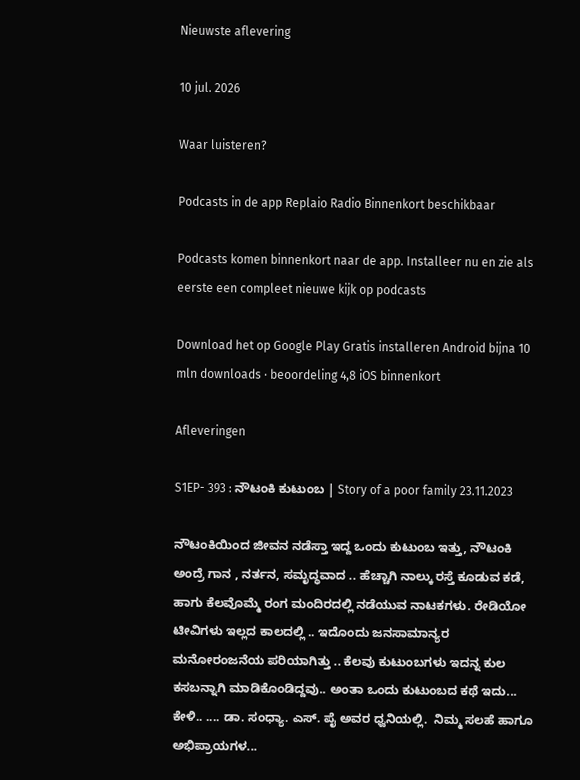Nieuwste aflevering

10 jul. 2026

Waar luisteren?

Podcasts in de app Replaio Radio Binnenkort beschikbaar

Podcasts komen binnenkort naar de app. Installeer nu en zie als eerste een compleet nieuwe kijk op podcasts

Download het op Google Play Gratis installeren Android bijna 10 mln downloads · beoordeling 4,8 iOS binnenkort

Afleveringen

S1EP- 393 : ನೌಟಂಕಿ ಕುಟುಂಬ | Story of a poor family 23.11.2023

ನೌಟಂಕಿಯಿಂದ ಜೀವನ ನಡೆಸ್ತಾ ಇದ್ದ ಒಂದು ಕುಟುಂಬ ಇತ್ತು, ನೌಟಂಕಿ ಅಂದ್ರೆ ಗಾನ , ನರ್ತನ, ಸಮೃದ್ಧವಾದ .. ಹೆಚ್ಚಾಗಿ ನಾಲ್ಕು ರಸ್ತೆ ಕೂಡುವ ಕಡೆ, ಹಾಗು ಕೆಲವೊಮ್ಮೆ ರಂಗ ಮಂದಿರದಲ್ಲಿ ನಡೆಯುವ ನಾಟಕಗಳು. ರೇಡಿಯೋ ಟೀವಿಗಳು ಇಲ್ಲದ ಕಾಲದಲ್ಲಿ .. ಇದೊಂದು ಜನಸಾಮಾನ್ಯರ ಮನೋರಂಜನೆಯ ಪರಿಯಾಗಿತ್ತು .. ಕೆಲವು ಕುಟುಂಬಗಳು ಇದನ್ನ ಕುಲ ಕಸಬನ್ನಾಗಿ ಮಾಡಿಕೊಂಡಿದ್ದವು.. ಅಂತಾ ಒಂದು ಕುಟುಂಬದ ಕಥೆ ಇದು... ಕೇಳಿ.. .... ಡಾ. ಸಂಧ್ಯಾ. ಎಸ್. ಪೈ ಅವರ ಧ್ವನಿಯಲ್ಲಿ.  ನಿಮ್ಮ ಸಲಹೆ ಹಾಗೂ ಅಭಿಪ್ರಾಯಗಳ...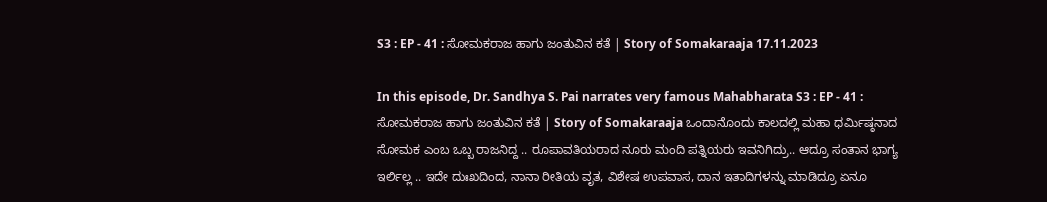S3 : EP - 41 : ಸೋಮಕರಾಜ ಹಾಗು ಜಂತುವಿನ ಕತೆ | Story of Somakaraaja 17.11.2023

In this episode, Dr. Sandhya S. Pai narrates very famous Mahabharata S3 : EP - 41 : ಸೋಮಕರಾಜ ಹಾಗು ಜಂತುವಿನ ಕತೆ | Story of Somakaraaja ಒಂದಾನೊಂದು ಕಾಲದಲ್ಲಿ ಮಹಾ ಧರ್ಮಿಷ್ಠನಾದ ಸೋಮಕ ಎಂಬ ಒಬ್ಬ ರಾಜನಿದ್ದ .. ರೂಪಾವತಿಯರಾದ ನೂರು ಮಂದಿ ಪತ್ನಿಯರು ಇವನಿಗಿದ್ರು.. ಆದ್ರೂ ಸಂತಾನ ಭಾಗ್ಯ ಇರ್ಲಿಲ್ಲ .. ಇದೇ ದುಃಖದಿಂದ, ನಾನಾ ರೀತಿಯ ವೃತ, ವಿಶೇಷ ಉಪವಾಸ, ದಾನ ಇತಾದಿಗಳನ್ನು ಮಾಡಿದ್ರೂ ಏನೂ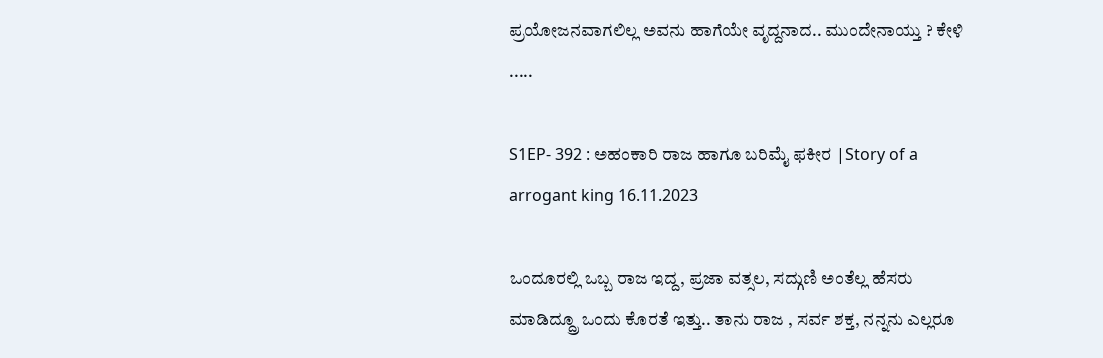ಪ್ರಯೋಜನವಾಗಲಿಲ್ಲ ಅವನು ಹಾಗೆಯೇ ವೃದ್ದನಾದ.. ಮುಂದೇನಾಯ್ತು ? ಕೇಳಿ .....

S1EP- 392 : ಅಹಂಕಾರಿ ರಾಜ ಹಾಗೂ ಬರಿಮೈ ಫಕೀರ |Story of a arrogant king 16.11.2023

ಒಂದೂರಲ್ಲಿ ಒಬ್ಬ ರಾಜ ಇದ್ದ, ಪ್ರಜಾ ವತ್ಸಲ, ಸದ್ಗುಣಿ ಅಂತೆಲ್ಲ ಹೆಸರು ಮಾಡಿದ್ದ್ರೂ ಒಂದು ಕೊರತೆ ಇತ್ತು.. ತಾನು ರಾಜ , ಸರ್ವ ಶಕ್ತ, ನನ್ನನು ಎಲ್ಲರೂ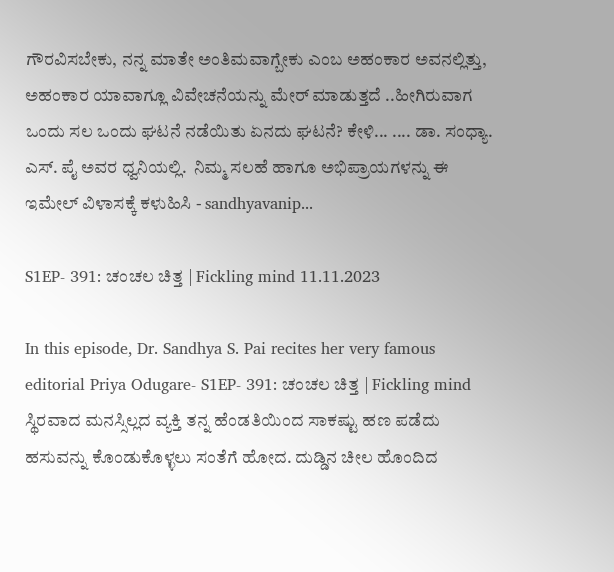ಗೌರವಿಸಬೇಕು, ನನ್ನ ಮಾತೇ ಅಂತಿಮವಾಗ್ಬೇಕು ಎಂಬ ಅಹಂಕಾರ ಅವನಲ್ಲಿತ್ತು, ಅಹಂಕಾರ ಯಾವಾಗ್ಲೂ ವಿವೇಚನೆಯನ್ನು ಮೇರ್ ಮಾಡುತ್ತದೆ ..ಹೀಗಿರುವಾಗ ಒಂದು ಸಲ ಒಂದು ಘಟನೆ ನಡೆಯಿತು ಏನದು ಘಟನೆ? ಕೇಳಿ... .... ಡಾ. ಸಂಧ್ಯಾ. ಎಸ್. ಪೈ ಅವರ ಧ್ವನಿಯಲ್ಲಿ.  ನಿಮ್ಮ ಸಲಹೆ ಹಾಗೂ ಅಭಿಪ್ರಾಯಗಳನ್ನು ಈ ಇಮೇಲ್ ವಿಳಾಸಕ್ಕೆ ಕಳುಹಿಸಿ - sandhyavanip...

S1EP- 391: ಚಂಚಲ ಚಿತ್ತ | Fickling mind 11.11.2023

In this episode, Dr. Sandhya S. Pai recites her very famous editorial Priya Odugare- S1EP- 391: ಚಂಚಲ ಚಿತ್ತ | Fickling mind ಸ್ಥಿರವಾದ ಮನಸ್ಸಿಲ್ಲದ ವ್ಯಕ್ತಿ ತನ್ನ ಹೆಂಡತಿಯಿಂದ ಸಾಕಷ್ಟು ಹಣ ಪಡೆದು ಹಸುವನ್ನು ಕೊಂಡುಕೊಳ್ಳಲು ಸಂತೆಗೆ ಹೋದ. ದುಡ್ಡಿನ ಚೀಲ ಹೊಂದಿದ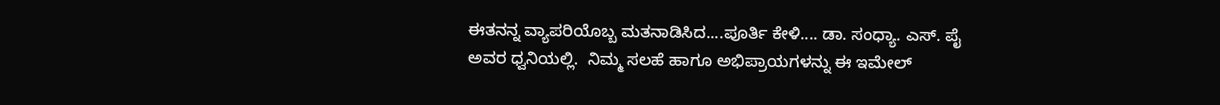ಈತನನ್ನ ವ್ಯಾಪರಿಯೊಬ್ಬ ಮತನಾಡಿಸಿದ....ಪೂರ್ತಿ ಕೇಳಿ.... ಡಾ. ಸಂಧ್ಯಾ. ಎಸ್. ಪೈ ಅವರ ಧ್ವನಿಯಲ್ಲಿ.  ನಿಮ್ಮ ಸಲಹೆ ಹಾಗೂ ಅಭಿಪ್ರಾಯಗಳನ್ನು ಈ ಇಮೇಲ್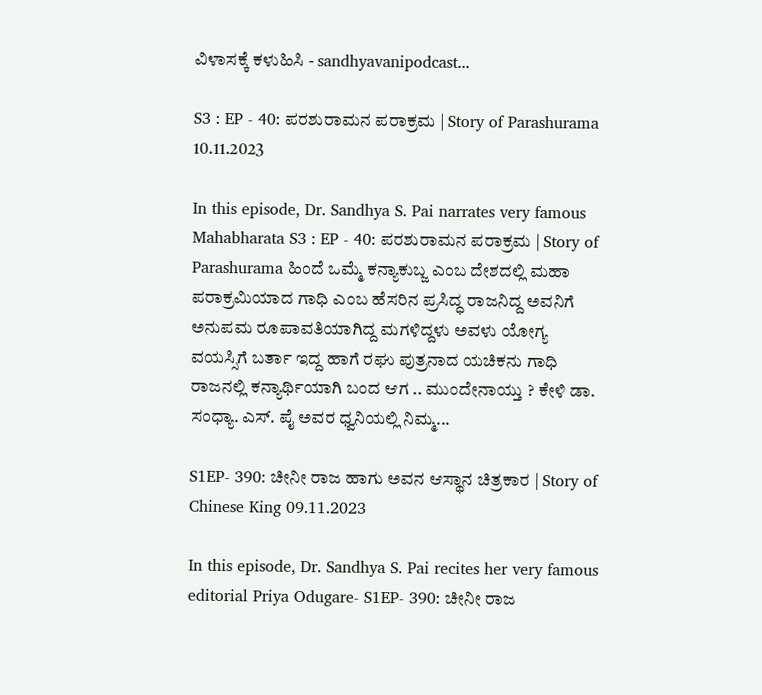ವಿಳಾಸಕ್ಕೆ ಕಳುಹಿಸಿ - sandhyavanipodcast...

S3 : EP - 40: ಪರಶುರಾಮನ ಪರಾಕ್ರಮ | Story of Parashurama 10.11.2023

In this episode, Dr. Sandhya S. Pai narrates very famous Mahabharata S3 : EP - 40: ಪರಶುರಾಮನ ಪರಾಕ್ರಮ | Story of Parashurama ಹಿಂದೆ ಒಮ್ಮೆ ಕನ್ಯಾಕುಬ್ಜ ಎಂಬ ದೇಶದಲ್ಲಿ ಮಹಾ ಪರಾಕ್ರಮಿಯಾದ ಗಾಧಿ ಎಂಬ ಹೆಸರಿನ ಪ್ರಸಿದ್ಧ ರಾಜನಿದ್ದ ಅವನಿಗೆ ಅನುಪಮ ರೂಪಾವತಿಯಾಗಿದ್ದ ಮಗಳಿದ್ದಳು ಅವಳು ಯೋಗ್ಯ ವಯಸ್ಸಿಗೆ ಬರ್ತಾ ಇದ್ದ ಹಾಗೆ ರಘು ಪುತ್ರನಾದ ಯಚಿಕನು ಗಾಧಿ ರಾಜನಲ್ಲಿ ಕನ್ಯಾರ್ಥಿಯಾಗಿ ಬಂದ ಆಗ .. ಮುಂದೇನಾಯ್ತು ? ಕೇಳಿ ಡಾ. ಸಂಧ್ಯಾ. ಎಸ್. ಪೈ ಅವರ ಧ್ವನಿಯಲ್ಲಿ ನಿಮ್ಮ...

S1EP- 390: ಚೀನೀ ರಾಜ ಹಾಗು ಅವನ ಆಸ್ಥಾನ ಚಿತ್ರಕಾರ | Story of Chinese King 09.11.2023

In this episode, Dr. Sandhya S. Pai recites her very famous editorial Priya Odugare- S1EP- 390: ಚೀನೀ ರಾಜ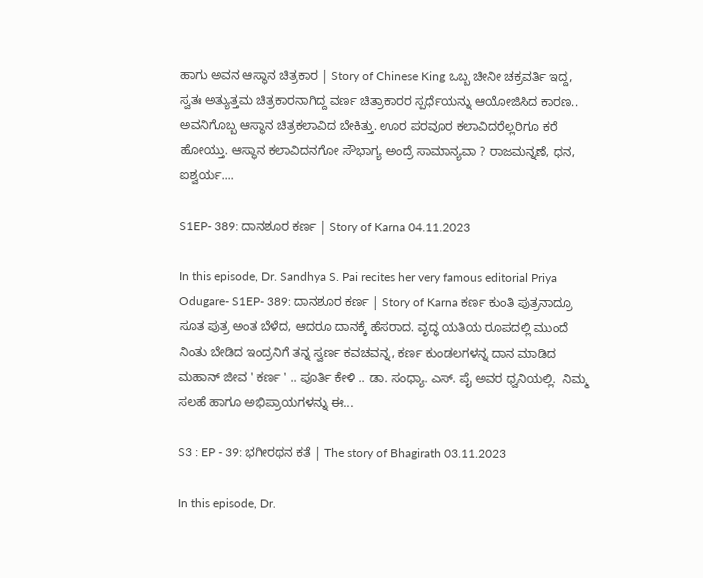ಹಾಗು ಅವನ ಆಸ್ಥಾನ ಚಿತ್ರಕಾರ | Story of Chinese King ಒಬ್ಬ ಚೀನೀ ಚಕ್ರವರ್ತಿ ಇದ್ದ, ಸ್ವತಃ ಅತ್ಯುತ್ತಮ ಚಿತ್ರಕಾರನಾಗಿದ್ದ ವರ್ಣ ಚಿತ್ರಾಕಾರರ ಸ್ಪರ್ಧೆಯನ್ನು ಆಯೋಜಿಸಿದ ಕಾರಣ.. ಅವನಿಗೊಬ್ಬ ಆಸ್ಥಾನ ಚಿತ್ರಕಲಾವಿದ ಬೇಕಿತ್ತು. ಊರ ಪರವೂರ ಕಲಾವಿದರೆಲ್ಲರಿಗೂ ಕರೆ ಹೋಯ್ತು. ಆಸ್ಥಾನ ಕಲಾವಿದನಗೋ ಸೌಭಾಗ್ಯ ಅಂದ್ರೆ ಸಾಮಾನ್ಯವಾ ? ರಾಜಮನ್ನಣೆ, ಧನ, ಐಶ್ವರ್ಯ....

S1EP- 389: ದಾನಶೂರ ಕರ್ಣ | Story of Karna 04.11.2023

In this episode, Dr. Sandhya S. Pai recites her very famous editorial Priya Odugare- S1EP- 389: ದಾನಶೂರ ಕರ್ಣ | Story of Karna ಕರ್ಣ ಕುಂತಿ ಪುತ್ರನಾದ್ರೂ ಸೂತ ಪುತ್ರ ಅಂತ ಬೆಳೆದ, ಆದರೂ ದಾನಕ್ಕೆ ಹೆಸರಾದ. ವೃದ್ಧ ಯತಿಯ ರೂಪದಲ್ಲಿ ಮುಂದೆ ನಿಂತು ಬೇಡಿದ ಇಂದ್ರನಿಗೆ ತನ್ನ ಸ್ವರ್ಣ ಕವಚವನ್ನ, ಕರ್ಣ ಕುಂಡಲಗಳನ್ನ ದಾನ ಮಾಡಿದ ಮಹಾನ್ ಜೀವ ' ಕರ್ಣ ' .. ಪೂರ್ತಿ ಕೇಳಿ .. ಡಾ. ಸಂಧ್ಯಾ. ಎಸ್. ಪೈ ಅವರ ಧ್ವನಿಯಲ್ಲಿ.  ನಿಮ್ಮ ಸಲಹೆ ಹಾಗೂ ಅಭಿಪ್ರಾಯಗಳನ್ನು ಈ...

S3 : EP - 39: ಭಗೀರಥನ ಕತೆ | The story of Bhagirath 03.11.2023

In this episode, Dr.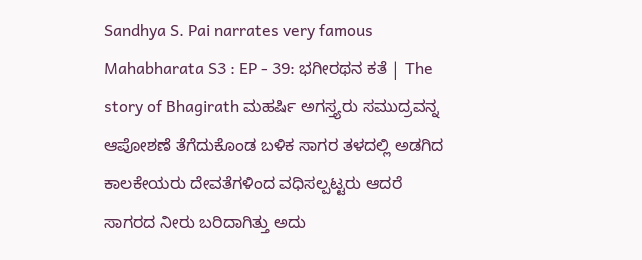Sandhya S. Pai narrates very famous Mahabharata S3 : EP - 39: ಭಗೀರಥನ ಕತೆ | The story of Bhagirath ಮಹರ್ಷಿ ಅಗಸ್ತ್ಯರು ಸಮುದ್ರವನ್ನ ಆಪೋಶಣೆ ತೆಗೆದುಕೊಂಡ ಬಳಿಕ ಸಾಗರ ತಳದಲ್ಲಿ ಅಡಗಿದ ಕಾಲಕೇಯರು ದೇವತೆಗಳಿಂದ ವಧಿಸಲ್ಪಟ್ಟರು ಆದರೆ ಸಾಗರದ ನೀರು ಬರಿದಾಗಿತ್ತು ಅದು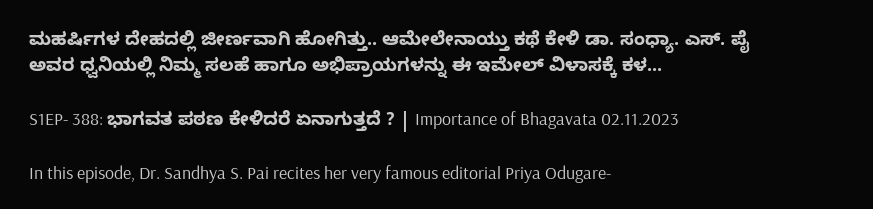ಮಹರ್ಷಿಗಳ ದೇಹದಲ್ಲಿ ಜೀರ್ಣವಾಗಿ ಹೋಗಿತ್ತು.. ಆಮೇಲೇನಾಯ್ತು ಕಥೆ ಕೇಳಿ ಡಾ. ಸಂಧ್ಯಾ. ಎಸ್. ಪೈ ಅವರ ಧ್ವನಿಯಲ್ಲಿ ನಿಮ್ಮ ಸಲಹೆ ಹಾಗೂ ಅಭಿಪ್ರಾಯಗಳನ್ನು ಈ ಇಮೇಲ್ ವಿಳಾಸಕ್ಕೆ ಕಳ...

S1EP- 388: ಭಾಗವತ ಪಠಣ ಕೇಳಿದರೆ ಏನಾಗುತ್ತದೆ ? | Importance of Bhagavata 02.11.2023

In this episode, Dr. Sandhya S. Pai recites her very famous editorial Priya Odugare-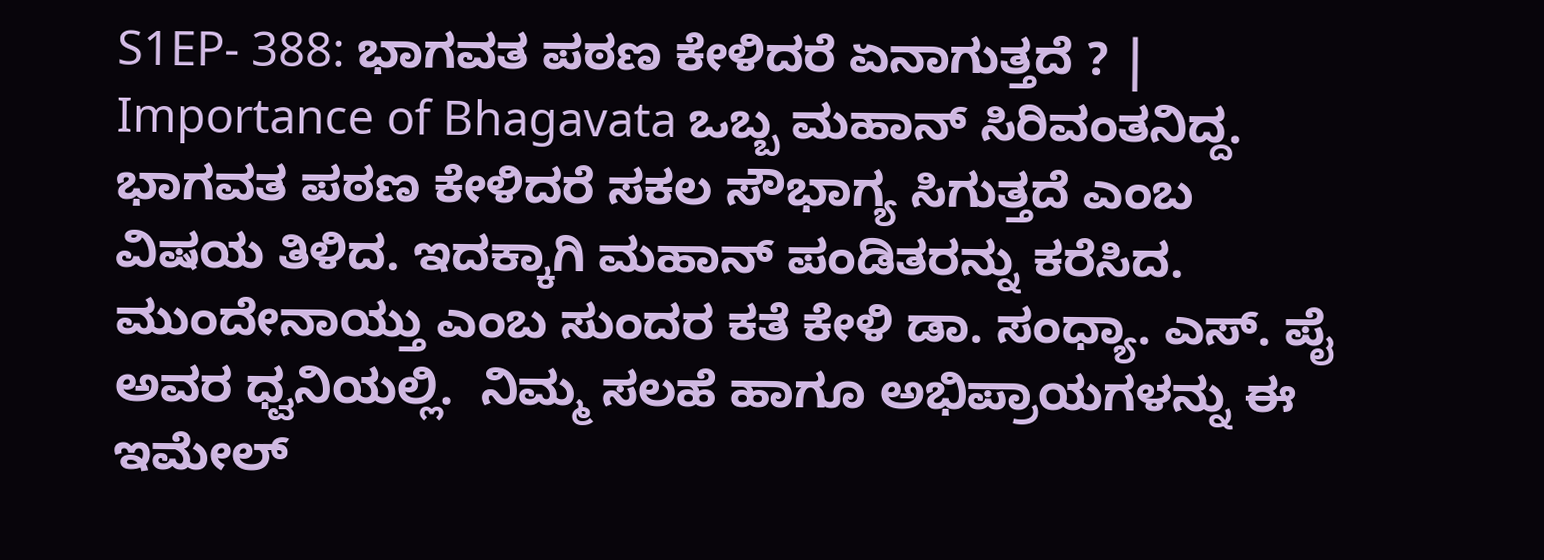S1EP- 388: ಭಾಗವತ ಪಠಣ ಕೇಳಿದರೆ ಏನಾಗುತ್ತದೆ ? | Importance of Bhagavata ಒಬ್ಬ ಮಹಾನ್ ಸಿರಿವಂತನಿದ್ದ. ಭಾಗವತ ಪಠಣ ಕೇಳಿದರೆ ಸಕಲ ಸೌಭಾಗ್ಯ ಸಿಗುತ್ತದೆ ಎಂಬ ವಿಷಯ ತಿಳಿದ. ಇದಕ್ಕಾಗಿ ಮಹಾನ್ ಪಂಡಿತರನ್ನು ಕರೆಸಿದ. ಮುಂದೇನಾಯ್ತು ಎಂಬ ಸುಂದರ ಕತೆ ಕೇಳಿ ಡಾ. ಸಂಧ್ಯಾ. ಎಸ್. ಪೈ ಅವರ ಧ್ವನಿಯಲ್ಲಿ.  ನಿಮ್ಮ ಸಲಹೆ ಹಾಗೂ ಅಭಿಪ್ರಾಯಗಳನ್ನು ಈ ಇಮೇಲ್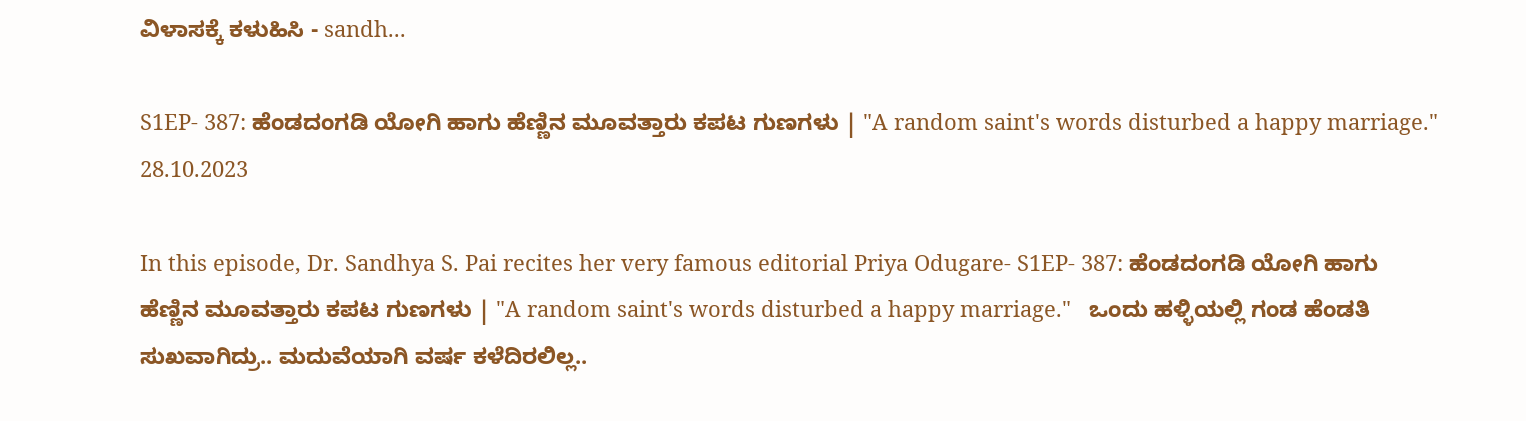ವಿಳಾಸಕ್ಕೆ ಕಳುಹಿಸಿ - sandh...

S1EP- 387: ಹೆಂಡದಂಗಡಿ ಯೋಗಿ ಹಾಗು ಹೆಣ್ಣಿನ ಮೂವತ್ತಾರು ಕಪಟ ಗುಣಗಳು | "A random saint's words disturbed a happy marriage." 28.10.2023

In this episode, Dr. Sandhya S. Pai recites her very famous editorial Priya Odugare- S1EP- 387: ಹೆಂಡದಂಗಡಿ ಯೋಗಿ ಹಾಗು ಹೆಣ್ಣಿನ ಮೂವತ್ತಾರು ಕಪಟ ಗುಣಗಳು | "A random saint's words disturbed a happy marriage."   ಒಂದು ಹಳ್ಳಿಯಲ್ಲಿ ಗಂಡ ಹೆಂಡತಿ ಸುಖವಾಗಿದ್ರು.. ಮದುವೆಯಾಗಿ ವರ್ಷ ಕಳೆದಿರಲಿಲ್ಲ..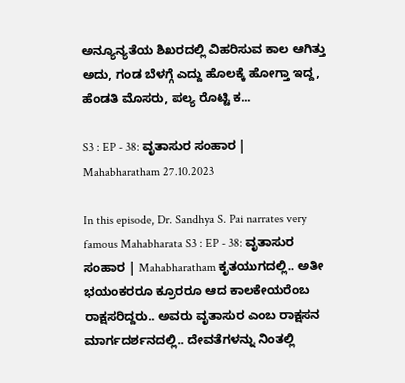ಅನ್ಯೂನ್ಯತೆಯ ಶಿಖರದಲ್ಲಿ ವಿಹರಿಸುವ ಕಾಲ ಆಗಿತ್ತು ಅದು, ಗಂಡ ಬೆಳಗ್ಗೆ ಎದ್ದು ಹೊಲಕ್ಕೆ ಹೋಗ್ತಾ ಇದ್ದ, ಹೆಂಡತಿ ಮೊಸರು, ಪಲ್ಯ ರೊಟ್ಟಿ ಕ...

S3 : EP - 38: ವೃತಾಸುರ ಸಂಹಾರ | Mahabharatham 27.10.2023

In this episode, Dr. Sandhya S. Pai narrates very famous Mahabharata S3 : EP - 38: ವೃತಾಸುರ ಸಂಹಾರ | Mahabharatham ಕೃತಯುಗದಲ್ಲಿ.. ಅತೀ ಭಯಂಕರರೂ ಕ್ರೂರರೂ ಆದ ಕಾಲಕೇಯರೆಂಬ ರಾಕ್ಷಸರಿದ್ದರು.. ಅವರು ವೃತಾಸುರ ಎಂಬ ರಾಕ್ಷಸನ ಮಾರ್ಗದರ್ಶನದಲ್ಲಿ.. ದೇವತೆಗಳನ್ನು ನಿಂತಲ್ಲಿ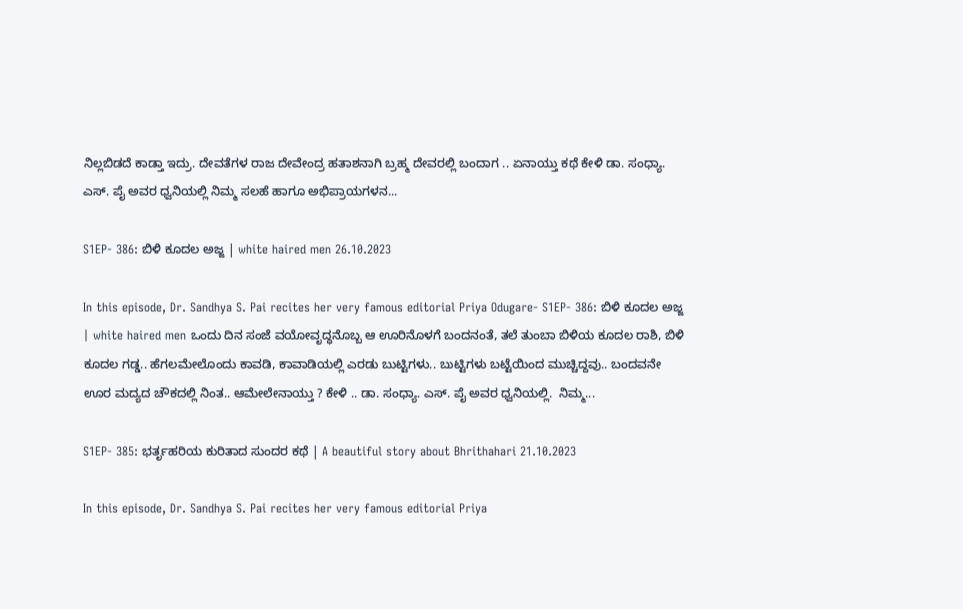ನಿಲ್ಲಬಿಡದೆ ಕಾಡ್ತಾ ಇದ್ರು. ದೇವತೆಗಳ ರಾಜ ದೇವೇಂದ್ರ ಹತಾಶನಾಗಿ ಬ್ರಹ್ಮ ದೇವರಲ್ಲಿ ಬಂದಾಗ .. ಏನಾಯ್ತು ಕಥೆ ಕೇಳಿ ಡಾ. ಸಂಧ್ಯಾ. ಎಸ್. ಪೈ ಅವರ ಧ್ವನಿಯಲ್ಲಿ ನಿಮ್ಮ ಸಲಹೆ ಹಾಗೂ ಅಭಿಪ್ರಾಯಗಳನ...

S1EP- 386: ಬಿಳಿ ಕೂದಲ ಅಜ್ಜ | white haired men 26.10.2023

In this episode, Dr. Sandhya S. Pai recites her very famous editorial Priya Odugare- S1EP- 386: ಬಿಳಿ ಕೂದಲ ಅಜ್ಜ | white haired men ಒಂದು ದಿನ ಸಂಜೆ ವಯೋವೃದ್ಧನೊಬ್ಬ ಆ ಊರಿನೊಳಗೆ ಬಂದನಂತೆ, ತಲೆ ತುಂಬಾ ಬಿಳಿಯ ಕೂದಲ ರಾಶಿ, ಬಿಳಿ ಕೂದಲ ಗಡ್ಡ.. ಹೆಗಲಮೇಲೊಂದು ಕಾವಡಿ, ಕಾವಾಡಿಯಲ್ಲಿ ಎರಡು ಬುಟ್ಟಿಗಳು.. ಬುಟ್ಟಿಗಳು ಬಟ್ಟೆಯಿಂದ ಮುಚ್ಚಿದ್ದವು.. ಬಂದವನೇ ಊರ ಮದ್ಯದ ಚೌಕದಲ್ಲಿ ನಿಂತ.. ಆಮೇಲೇನಾಯ್ತು ? ಕೇಳಿ .. ಡಾ. ಸಂಧ್ಯಾ. ಎಸ್. ಪೈ ಅವರ ಧ್ವನಿಯಲ್ಲಿ.  ನಿಮ್ಮ...

S1EP- 385: ಭರ್ತೃಹರಿಯ ಕುರಿತಾದ ಸುಂದರ ಕಥೆ | A beautiful story about Bhrithahari 21.10.2023

In this episode, Dr. Sandhya S. Pai recites her very famous editorial Priya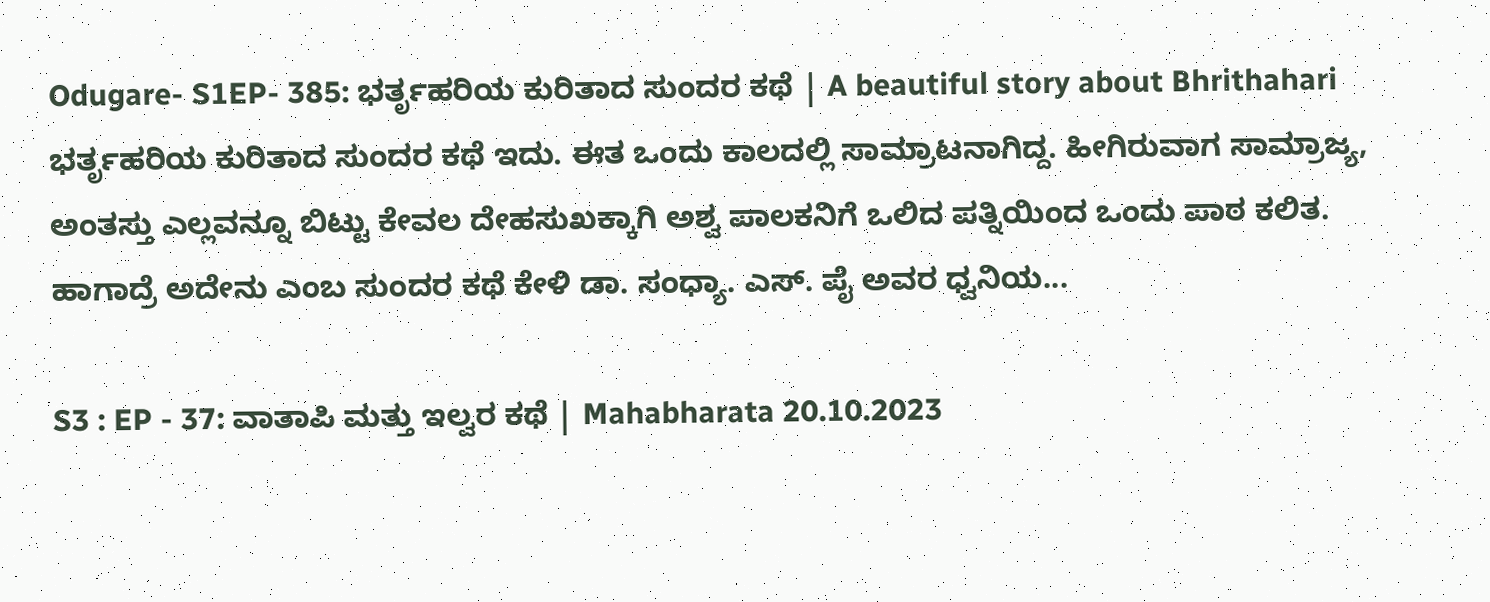Odugare- S1EP- 385: ಭರ್ತೃಹರಿಯ ಕುರಿತಾದ ಸುಂದರ ಕಥೆ | A beautiful story about Bhrithahari ಭರ್ತೃಹರಿಯ ಕುರಿತಾದ ಸುಂದರ ಕಥೆ ಇದು. ಈತ ಒಂದು ಕಾಲದಲ್ಲಿ ಸಾಮ್ರಾಟನಾಗಿದ್ದ. ಹೀಗಿರುವಾಗ ಸಾಮ್ರಾಜ್ಯ, ಅಂತಸ್ತು ಎಲ್ಲವನ್ನೂ ಬಿಟ್ಟು ಕೇವಲ ದೇಹಸುಖಕ್ಕಾಗಿ ಅಶ್ವ ಪಾಲಕನಿಗೆ ಒಲಿದ ಪತ್ನಿಯಿಂದ ಒಂದು ಪಾಠ ಕಲಿತ. ಹಾಗಾದ್ರೆ ಅದೇನು ಎಂಬ ಸುಂದರ ಕಥೆ ಕೇಳಿ ಡಾ. ಸಂಧ್ಯಾ. ಎಸ್. ಪೈ ಅವರ ಧ್ವನಿಯ...

S3 : EP - 37: ವಾತಾಪಿ ಮತ್ತು ಇಲ್ವರ ಕಥೆ | Mahabharata 20.10.2023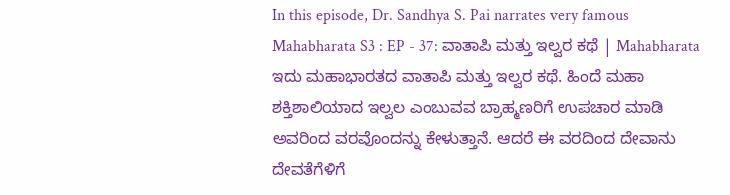In this episode, Dr. Sandhya S. Pai narrates very famous Mahabharata S3 : EP - 37: ವಾತಾಪಿ ಮತ್ತು ಇಲ್ವರ ಕಥೆ | Mahabharata ಇದು ಮಹಾಭಾರತದ ವಾತಾಪಿ ಮತ್ತು ಇಲ್ವರ ಕಥೆ. ಹಿಂದೆ ಮಹಾ ಶಕ್ತಿಶಾಲಿಯಾದ ಇಲ್ವಲ ಎಂಬುವವ ಬ್ರಾಹ್ಮಣರಿಗೆ ಉಪಚಾರ ಮಾಡಿ ಅವರಿಂದ ವರವೊಂದನ್ನು ಕೇಳುತ್ತಾನೆ. ಆದರೆ ಈ ವರದಿಂದ ದೇವಾನು ದೇವತೆಗೆಳಿಗೆ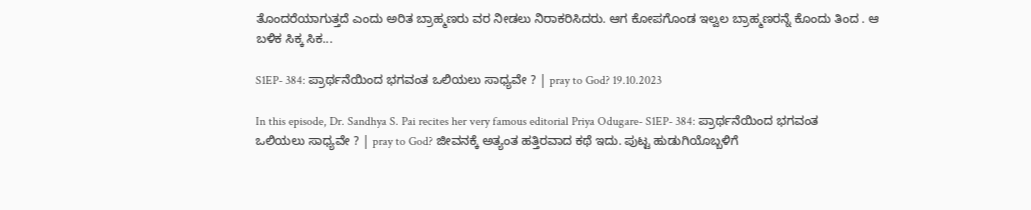ತೊಂದರೆಯಾಗುತ್ತದೆ ಎಂದು ಅರಿತ ಬ್ರಾಹ್ಮಣರು ವರ ನೀಡಲು ನಿರಾಕರಿಸಿದರು. ಆಗ ಕೋಪಗೊಂಡ ಇಲ್ವಲ ಬ್ರಾಹ್ಮಣರನ್ನೆ ಕೊಂದು ತಿಂದ . ಆ ಬಳಿಕ ಸಿಕ್ಕ ಸಿಕ...

S1EP- 384: ಪ್ರಾರ್ಥನೆಯಿಂದ ಭಗವಂತ ಒಲಿಯಲು ಸಾಧ್ಯವೇ ? | pray to God? 19.10.2023

In this episode, Dr. Sandhya S. Pai recites her very famous editorial Priya Odugare- S1EP- 384: ಪ್ರಾರ್ಥನೆಯಿಂದ ಭಗವಂತ ಒಲಿಯಲು ಸಾಧ್ಯವೇ ? | pray to God? ಜೀವನಕ್ಕೆ ಅತ್ಯಂತ ಹತ್ತಿರವಾದ ಕಥೆ ಇದು. ಪುಟ್ಟ ಹುಡುಗಿಯೊಬ್ಬಳಿಗೆ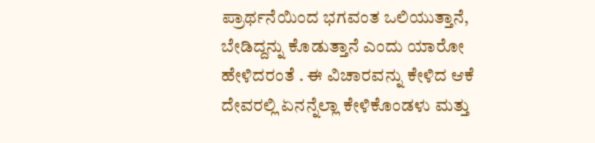ಪ್ರಾರ್ಥನೆಯಿಂದ ಭಗವಂತ ಒಲಿಯುತ್ತಾನೆ, ಬೇಡಿದ್ದನ್ನು ಕೊಡುತ್ತಾನೆ ಎಂದು ಯಾರೋ ಹೇಳಿದರಂತೆ . ಈ ವಿಚಾರವನ್ನು ಕೇಳಿದ ಆಕೆ ದೇವರಲ್ಲಿ ಏನನ್ನೆಲ್ಲಾ ಕೇಳಿಕೊಂಡಳು ಮತ್ತು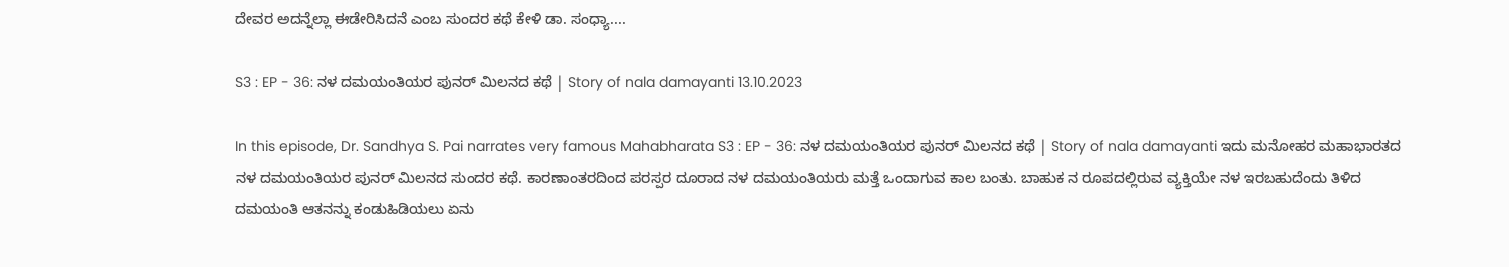ದೇವರ ಅದನ್ನೆಲ್ಲಾ ಈಡೇರಿಸಿದನೆ ಎಂಬ ಸುಂದರ ಕಥೆ ಕೇಳಿ ಡಾ. ಸಂಧ್ಯಾ....

S3 : EP - 36: ನಳ ದಮಯಂತಿಯರ ಪುನರ್ ಮಿಲನದ ಕಥೆ | Story of nala damayanti 13.10.2023

In this episode, Dr. Sandhya S. Pai narrates very famous Mahabharata S3 : EP - 36: ನಳ ದಮಯಂತಿಯರ ಪುನರ್ ಮಿಲನದ ಕಥೆ | Story of nala damayanti ಇದು ಮನೋಹರ ಮಹಾಭಾರತದ ನಳ ದಮಯಂತಿಯರ ಪುನರ್ ಮಿಲನದ ಸುಂದರ ಕಥೆ. ಕಾರಣಾಂತರದಿಂದ ಪರಸ್ಪರ ದೂರಾದ ನಳ ದಮಯಂತಿಯರು ಮತ್ತೆ ಒಂದಾಗುವ ಕಾಲ ಬಂತು. ಬಾಹುಕ ನ ರೂಪದಲ್ಲಿರುವ ವ್ಯಕ್ತಿಯೇ ನಳ ಇರಬಹುದೆಂದು ತಿಳಿದ ದಮಯಂತಿ ಆತನನ್ನು ಕಂಡುಹಿಡಿಯಲು ಏನು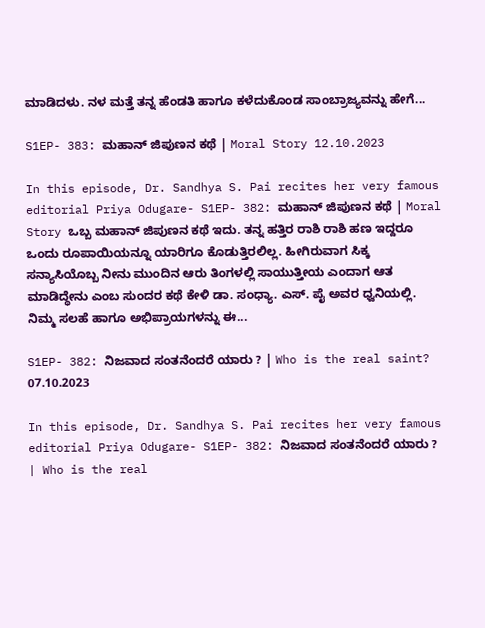ಮಾಡಿದಳು. ನಳ ಮತ್ತೆ ತನ್ನ ಹೆಂಡತಿ ಹಾಗೂ ಕಳೆದುಕೊಂಡ ಸಾಂಬ್ರಾಜ್ಯವನ್ನು ಹೇಗೆ...

S1EP- 383: ಮಹಾನ್ ಜಿಪುಣನ ಕಥೆ | Moral Story 12.10.2023

In this episode, Dr. Sandhya S. Pai recites her very famous editorial Priya Odugare- S1EP- 382: ಮಹಾನ್ ಜಿಪುಣನ ಕಥೆ | Moral Story ಒಬ್ಬ ಮಹಾನ್ ಜಿಪುಣನ ಕಥೆ ಇದು. ತನ್ನ ಹತ್ತಿರ ರಾಶಿ ರಾಶಿ ಹಣ ಇದ್ದರೂ ಒಂದು ರೂಪಾಯಿಯನ್ನೂ ಯಾರಿಗೂ ಕೊಡುತ್ತಿರಲಿಲ್ಲ. ಹೀಗಿರುವಾಗ ಸಿಕ್ಕ ಸನ್ಯಾಸಿಯೊಬ್ಬ ನೀನು ಮುಂದಿನ ಆರು ತಿಂಗಳಲ್ಲಿ ಸಾಯುತ್ತೀಯ ಎಂದಾಗ ಆತ ಮಾಡಿದ್ಧೇನು ಎಂಬ ಸುಂದರ ಕಥೆ ಕೇಳಿ ಡಾ. ಸಂಧ್ಯಾ. ಎಸ್. ಪೈ ಅವರ ಧ್ವನಿಯಲ್ಲಿ.  ನಿಮ್ಮ ಸಲಹೆ ಹಾಗೂ ಅಭಿಪ್ರಾಯಗಳನ್ನು ಈ...

S1EP- 382: ನಿಜವಾದ ಸಂತನೆಂದರೆ ಯಾರು ? | Who is the real saint? 07.10.2023

In this episode, Dr. Sandhya S. Pai recites her very famous editorial Priya Odugare- S1EP- 382: ನಿಜವಾದ ಸಂತನೆಂದರೆ ಯಾರು ? | Who is the real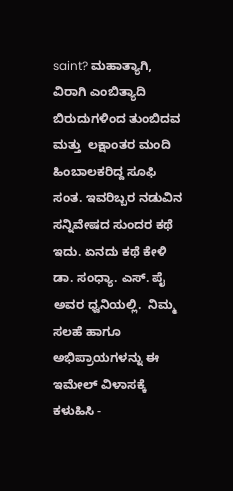saint? ಮಹಾತ್ಯಾಗಿ,  ವಿರಾಗಿ ಎಂಬಿತ್ಯಾದಿ ಬಿರುದುಗಳಿಂದ ತುಂಬಿದವ ಮತ್ತು  ಲಕ್ಷಾಂತರ ಮಂದಿ ಹಿಂಬಾಲಕರಿದ್ದ ಸೂಫಿ ಸಂತ. ಇವರಿಬ್ಬರ ನಡುವಿನ ಸನ್ನಿವೇಷದ ಸುಂದರ ಕಥೆ ಇದು. ಏನದು ಕಥೆ ಕೇಳಿ ಡಾ. ಸಂಧ್ಯಾ. ಎಸ್. ಪೈ ಅವರ ಧ್ವನಿಯಲ್ಲಿ.  ನಿಮ್ಮ ಸಲಹೆ ಹಾಗೂ ಅಭಿಪ್ರಾಯಗಳನ್ನು ಈ ಇಮೇಲ್ ವಿಳಾಸಕ್ಕೆ ಕಳುಹಿಸಿ -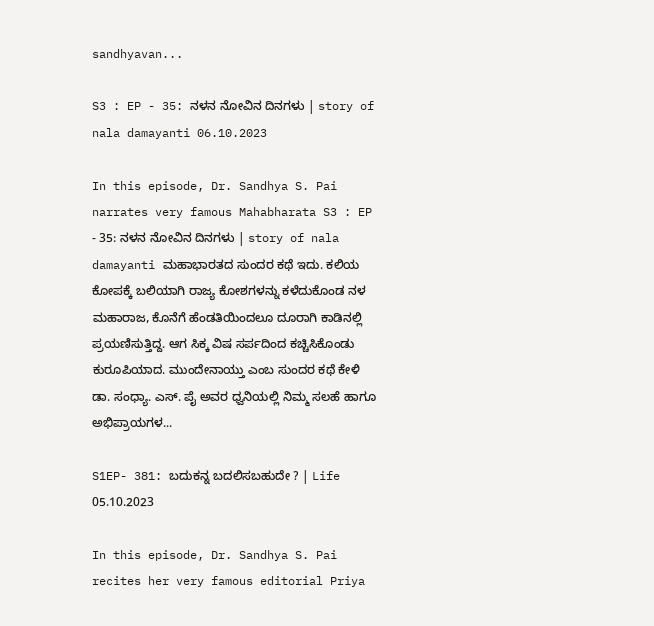sandhyavan...

S3 : EP - 35: ನಳನ ನೋವಿನ ದಿನಗಳು | story of nala damayanti 06.10.2023

In this episode, Dr. Sandhya S. Pai narrates very famous Mahabharata S3 : EP - 35: ನಳನ ನೋವಿನ ದಿನಗಳು | story of nala damayanti ಮಹಾಭಾರತದ ಸುಂದರ ಕಥೆ ಇದು. ಕಲಿಯ ಕೋಪಕ್ಕೆ ಬಲಿಯಾಗಿ ರಾಜ್ಯ ಕೋಶಗಳನ್ನು ಕಳೆದುಕೊಂಡ ನಳ ಮಹಾರಾಜ, ಕೊನೆಗೆ ಹೆಂಡತಿಯಿಂದಲೂ ದೂರಾಗಿ ಕಾಡಿನಲ್ಲಿ ಪ್ರಯಣಿಸುತ್ತಿದ್ದ. ಆಗ ಸಿಕ್ಕ ವಿಷ ಸರ್ಪದಿಂದ ಕಚ್ಚಿಸಿಕೊಂಡು ಕುರೂಪಿಯಾದ. ಮುಂದೇನಾಯ್ತು ಎಂಬ ಸುಂದರ ಕಥೆ ಕೇಳಿ ಡಾ. ಸಂಧ್ಯಾ. ಎಸ್. ಪೈ ಅವರ ಧ್ವನಿಯಲ್ಲಿ ನಿಮ್ಮ ಸಲಹೆ ಹಾಗೂ ಅಭಿಪ್ರಾಯಗಳ...

S1EP- 381: ಬದುಕನ್ನ ಬದಲಿಸಬಹುದೇ ? | Life 05.10.2023

In this episode, Dr. Sandhya S. Pai recites her very famous editorial Priya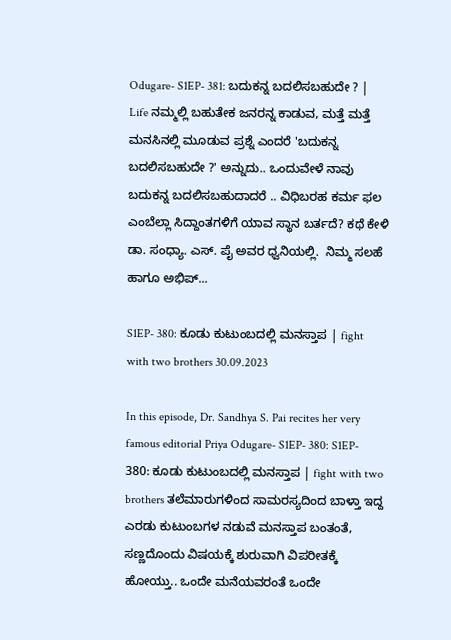Odugare- S1EP- 381: ಬದುಕನ್ನ ಬದಲಿಸಬಹುದೇ ? | Life ನಮ್ಮಲ್ಲಿ ಬಹುತೇಕ ಜನರನ್ನ ಕಾಡುವ, ಮತ್ತೆ ಮತ್ತೆ ಮನಸಿನಲ್ಲಿ ಮೂಡುವ ಪ್ರಶ್ನೆ ಎಂದರೆ 'ಬದುಕನ್ನ ಬದಲಿಸಬಹುದೇ ?' ಅನ್ನುದು.. ಒಂದುವೇಳೆ ನಾವು ಬದುಕನ್ನ ಬದಲಿಸಬಹುದಾದರೆ .. ವಿಧಿಬರಹ ಕರ್ಮ ಫಲ ಎಂಬೆಲ್ಲಾ ಸಿದ್ದಾಂತಗಳಿಗೆ ಯಾವ ಸ್ಥಾನ ಬರ್ತದೆ? ಕಥೆ ಕೇಳಿ ಡಾ. ಸಂಧ್ಯಾ. ಎಸ್. ಪೈ ಅವರ ಧ್ವನಿಯಲ್ಲಿ.  ನಿಮ್ಮ ಸಲಹೆ ಹಾಗೂ ಅಭಿಪ್...

S1EP- 380: ಕೂಡು ಕುಟುಂಬದಲ್ಲಿ ಮನಸ್ತಾಪ | fight with two brothers 30.09.2023

In this episode, Dr. Sandhya S. Pai recites her very famous editorial Priya Odugare- S1EP- 380: S1EP- 380: ಕೂಡು ಕುಟುಂಬದಲ್ಲಿ ಮನಸ್ತಾಪ | fight with two brothers ತಲೆಮಾರುಗಳಿಂದ ಸಾಮರಸ್ಯದಿಂದ ಬಾಳ್ತಾ ಇದ್ದ ಎರಡು ಕುಟುಂಬಗಳ ನಡುವೆ ಮನಸ್ತಾಪ ಬಂತಂತೆ, ಸಣ್ಣದೊಂದು ವಿಷಯಕ್ಕೆ ಶುರುವಾಗಿ ವಿಪರೀತಕ್ಕೆ ಹೋಯ್ತು.. ಒಂದೇ ಮನೆಯವರಂತೆ ಒಂದೇ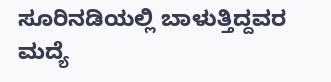ಸೂರಿನಡಿಯಲ್ಲಿ ಬಾಳುತ್ತಿದ್ದವರ ಮದ್ಯೆ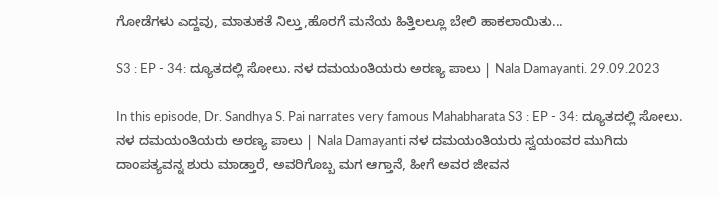ಗೋಡೆಗಳು ಎದ್ದವು, ಮಾತುಕತೆ ನಿಲ್ತು,ಹೊರಗೆ ಮನೆಯ ಹಿತ್ತಿಲಲ್ಲೂ ಬೇಲಿ ಹಾಕಲಾಯಿತು...

S3 : EP - 34: ದ್ಯೂತದಲ್ಲಿ ಸೋಲು. ನಳ ದಮಯಂತಿಯರು ಅರಣ್ಯ ಪಾಲು | Nala Damayanti. 29.09.2023

In this episode, Dr. Sandhya S. Pai narrates very famous Mahabharata S3 : EP - 34: ದ್ಯೂತದಲ್ಲಿ ಸೋಲು. ನಳ ದಮಯಂತಿಯರು ಅರಣ್ಯ ಪಾಲು | Nala Damayanti ನಳ ದಮಯಂತಿಯರು ಸ್ವಯಂವರ ಮುಗಿದು ದಾಂಪತ್ಯವನ್ನ ಶುರು ಮಾಡ್ತಾರೆ, ಅವರಿಗೊಬ್ಬ ಮಗ ಆಗ್ತಾನೆ, ಹೀಗೆ ಅವರ ಜೀವನ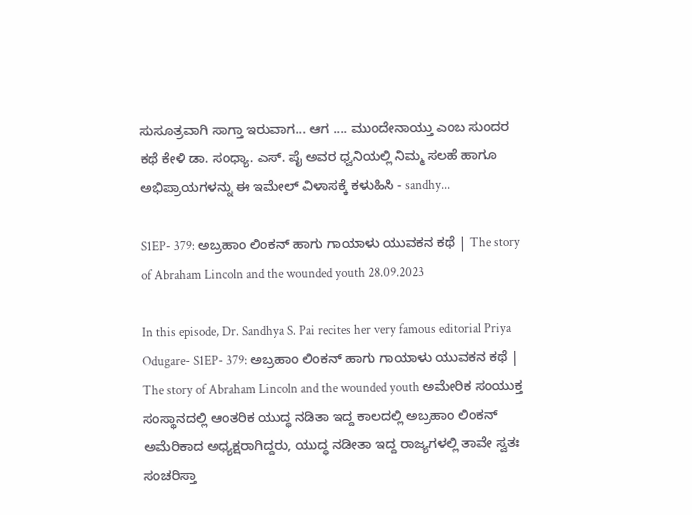ಸುಸೂತ್ರವಾಗಿ ಸಾಗ್ತಾ ಇರುವಾಗ... ಆಗ .... ಮುಂದೇನಾಯ್ತು ಎಂಬ ಸುಂದರ ಕಥೆ ಕೇಳಿ ಡಾ. ಸಂಧ್ಯಾ. ಎಸ್. ಪೈ ಅವರ ಧ್ವನಿಯಲ್ಲಿ ನಿಮ್ಮ ಸಲಹೆ ಹಾಗೂ ಅಭಿಪ್ರಾಯಗಳನ್ನು ಈ ಇಮೇಲ್ ವಿಳಾಸಕ್ಕೆ ಕಳುಹಿಸಿ - sandhy...

S1EP- 379: ಅಬ್ರಹಾಂ ಲಿಂಕನ್ ಹಾಗು ಗಾಯಾಳು ಯುವಕನ ಕಥೆ | The story of Abraham Lincoln and the wounded youth 28.09.2023

In this episode, Dr. Sandhya S. Pai recites her very famous editorial Priya Odugare- S1EP- 379: ಅಬ್ರಹಾಂ ಲಿಂಕನ್ ಹಾಗು ಗಾಯಾಳು ಯುವಕನ ಕಥೆ | The story of Abraham Lincoln and the wounded youth ಅಮೇರಿಕ ಸಂಯುಕ್ತ ಸಂಸ್ಥಾನದಲ್ಲಿ ಆಂತರಿಕ ಯುದ್ಧ ನಡಿತಾ ಇದ್ದ ಕಾಲದಲ್ಲಿ ಅಬ್ರಹಾಂ ಲಿಂಕನ್ ಅಮೆರಿಕಾದ ಅಧ್ಯಕ್ಷರಾಗಿದ್ದರು, ಯುದ್ಧ ನಡೀತಾ ಇದ್ದ ರಾಜ್ಯಗಳಲ್ಲಿ ತಾವೇ ಸ್ವತಃ ಸಂಚರಿಸ್ತಾ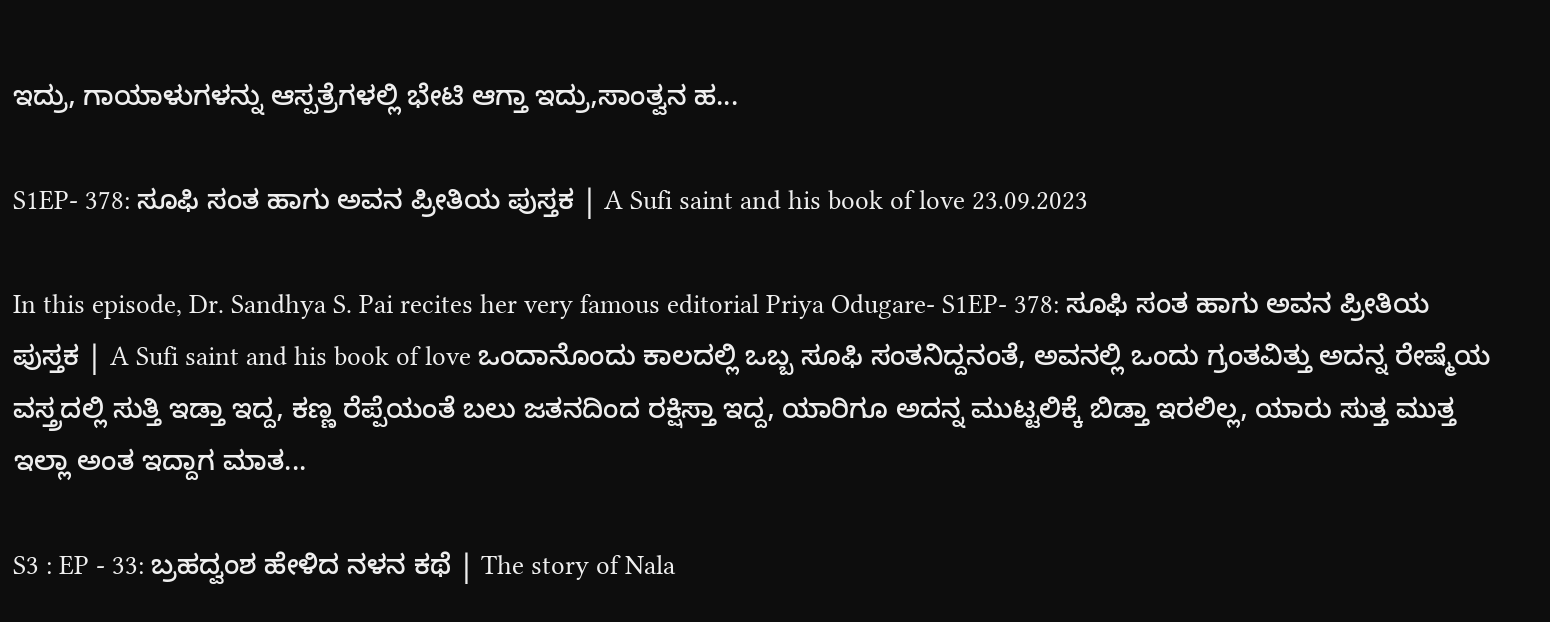ಇದ್ರು, ಗಾಯಾಳುಗಳನ್ನು ಆಸ್ಪತ್ರೆಗಳಲ್ಲಿ ಭೇಟಿ ಆಗ್ತಾ ಇದ್ರು,ಸಾಂತ್ವನ ಹ...

S1EP- 378: ಸೂಫಿ ಸಂತ ಹಾಗು ಅವನ ಪ್ರೀತಿಯ ಪುಸ್ತಕ | A Sufi saint and his book of love 23.09.2023

In this episode, Dr. Sandhya S. Pai recites her very famous editorial Priya Odugare- S1EP- 378: ಸೂಫಿ ಸಂತ ಹಾಗು ಅವನ ಪ್ರೀತಿಯ ಪುಸ್ತಕ | A Sufi saint and his book of love ಒಂದಾನೊಂದು ಕಾಲದಲ್ಲಿ ಒಬ್ಬ ಸೂಫಿ ಸಂತನಿದ್ದನಂತೆ, ಅವನಲ್ಲಿ ಒಂದು ಗ್ರಂತವಿತ್ತು ಅದನ್ನ ರೇಷ್ಮೆಯ ವಸ್ತ್ರದಲ್ಲಿ ಸುತ್ತಿ ಇಡ್ತಾ ಇದ್ದ, ಕಣ್ಣ ರೆಪ್ಪೆಯಂತೆ ಬಲು ಜತನದಿಂದ ರಕ್ಷಿಸ್ತಾ ಇದ್ದ, ಯಾರಿಗೂ ಅದನ್ನ ಮುಟ್ಟಲಿಕ್ಕೆ ಬಿಡ್ತಾ ಇರಲಿಲ್ಲ, ಯಾರು ಸುತ್ತ ಮುತ್ತ ಇಲ್ಲಾ ಅಂತ ಇದ್ದಾಗ ಮಾತ...

S3 : EP - 33: ಬ್ರಹದ್ವಂಶ ಹೇಳಿದ ನಳನ ಕಥೆ | The story of Nala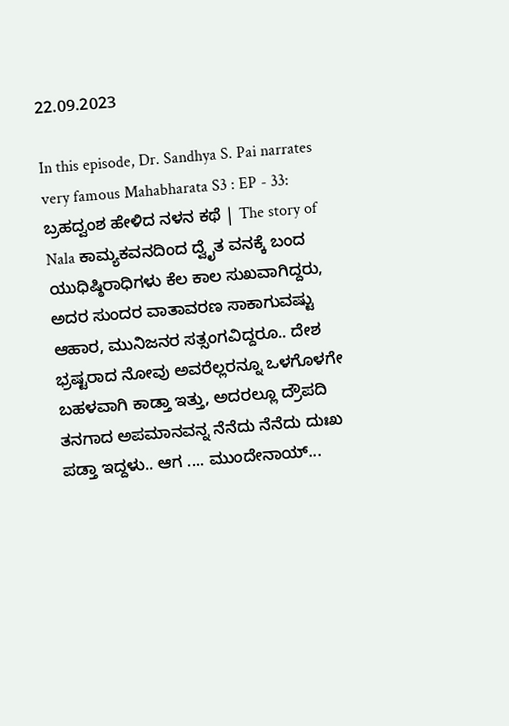22.09.2023

In this episode, Dr. Sandhya S. Pai narrates very famous Mahabharata S3 : EP - 33: ಬ್ರಹದ್ವಂಶ ಹೇಳಿದ ನಳನ ಕಥೆ | The story of Nala ಕಾಮ್ಯಕವನದಿಂದ ದ್ವೈತ ವನಕ್ಕೆ ಬಂದ ಯುಧಿಷ್ಠಿರಾಧಿಗಳು ಕೆಲ ಕಾಲ ಸುಖವಾಗಿದ್ದರು, ಅದರ ಸುಂದರ ವಾತಾವರಣ ಸಾಕಾಗುವಷ್ಟು ಆಹಾರ, ಮುನಿಜನರ ಸತ್ಸಂಗವಿದ್ದರೂ.. ದೇಶ ಭ್ರಷ್ಟರಾದ ನೋವು ಅವರೆಲ್ಲರನ್ನೂ ಒಳಗೊಳಗೇ ಬಹಳವಾಗಿ ಕಾಡ್ತಾ ಇತ್ತು, ಅದರಲ್ಲೂ ದ್ರೌಪದಿ ತನಗಾದ ಅಪಮಾನವನ್ನ ನೆನೆದು ನೆನೆದು ದುಃಖ ಪಡ್ತಾ ಇದ್ದಳು.. ಆಗ .... ಮುಂದೇನಾಯ್...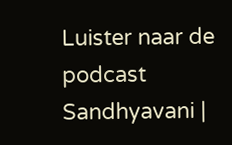Luister naar de podcast Sandhyavani |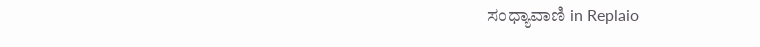ಸಂಧ್ಯಾವಾಣಿ in Replaio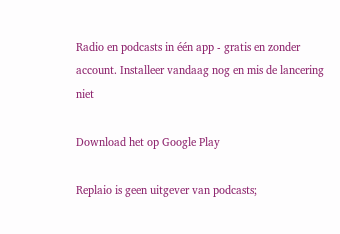Radio en podcasts in één app - gratis en zonder account. Installeer vandaag nog en mis de lancering niet

Download het op Google Play

Replaio is geen uitgever van podcasts;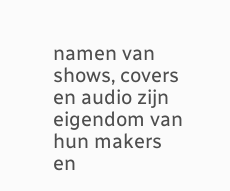namen van shows, covers en audio zijn eigendom van hun makers en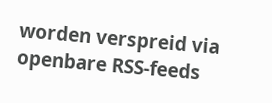worden verspreid via openbare RSS-feeds